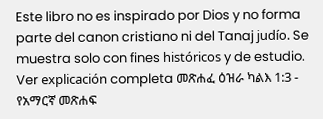Este libro no es inspirado por Dios y no forma parte del canon cristiano ni del Tanaj judío. Se muestra solo con fines históricos y de estudio. Ver explicación completa መጽሐፈ ዕዝራ ካልእ 1:3 - የአማርኛ መጽሐፍ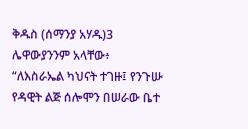ቅዱስ (ሰማንያ አሃዱ)3 ሌዋውያንንም አላቸው፥ “ለእስራኤል ካህናት ተገዙ፤ የንጉሡ የዳዊት ልጅ ሰሎሞን በሠራው ቤተ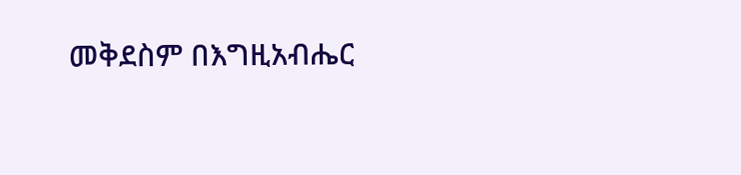መቅደስም በእግዚአብሔር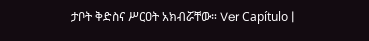ታቦት ቅድስና ሥርዐት አክብሯቸው። Ver Capítulo |